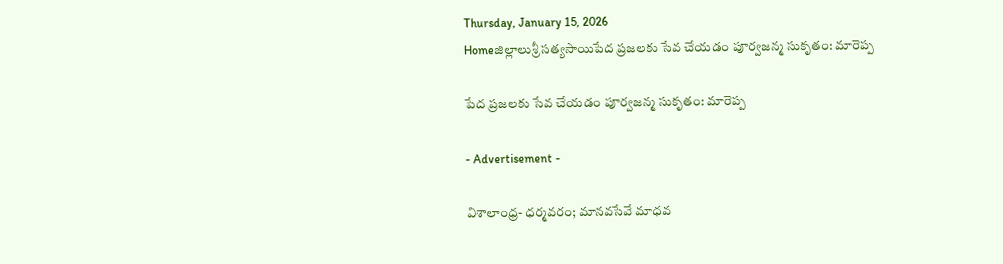Thursday, January 15, 2026
Homeజిల్లాలుశ్రీ సత్యసాయిపేద ప్రజలకు సేవ చేయడం పూర్వజన్మ సుకృతం: మారెప్ప

పేద ప్రజలకు సేవ చేయడం పూర్వజన్మ సుకృతం: మారెప్ప

- Advertisement -

విశాలాంధ్ర- ధర్మవరం; మానవసేవే మాధవ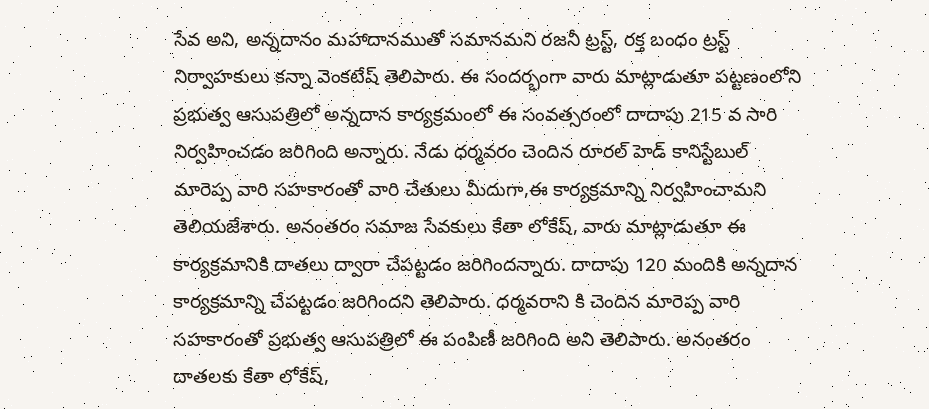సేవ అని, అన్నదానం మహాదానముతో సమానమని రజనీ ట్రస్ట్, రక్త బంధం ట్రస్ట్ నిర్వాహకులు కన్నా వెంకటేష్ తెలిపారు. ఈ సందర్భంగా వారు మాట్లాడుతూ పట్టణంలోని ప్రభుత్వ ఆసుపత్రిలో అన్నదాన కార్యక్రమంలో ఈ సంవత్సరంలో దాదాపు 215 వ సారి నిర్వహించడం జరిగింది అన్నారు. నేడు ధర్మవరం చెందిన రూరల్ హెడ్ కానిస్టేబుల్ మారెప్ప వారి సహకారంతో వారి చేతులు మీదుగా,ఈ కార్యక్రమాన్ని నిర్వహించామని తెలియజేశారు. అనంతరం సమాజ సేవకులు కేతా లోకేష్, వారు మాట్లాడుతూ ఈ కార్యక్రమానికి దాతలు ద్వారా చేపట్టడం జరిగిందన్నారు. దాదాపు 120 మందికి అన్నదాన కార్యక్రమాన్ని చేపట్టడం జరిగిందని తెలిపారు. ధర్మవరాని కి చెందిన మారెప్ప వారి సహకారంతో ప్రభుత్వ ఆసుపత్రిలో ఈ పంపిణీ జరిగింది అని తెలిపారు. అనంతరం దాతలకు కేతా లోకేష్,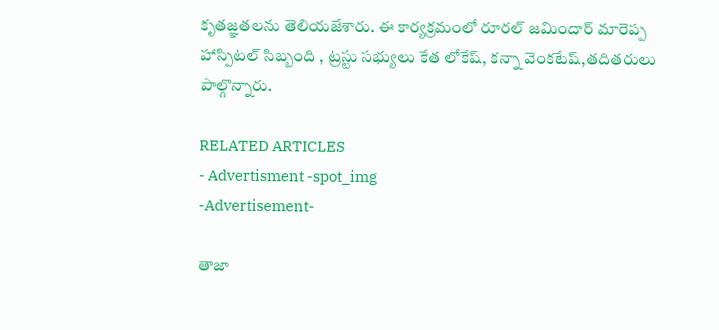కృతజ్ఞతలను తెలియజేశారు. ఈ కార్యక్రమంలో రూరల్ జమిందార్ మారెప్ప హాస్పిటల్ సిబ్బంది , ట్రస్టు సభ్యులు కేత లోకేష్, కన్నా వెంకటేష్,తదితరులు పాల్గొన్నారు.

RELATED ARTICLES
- Advertisment -spot_img
-Advertisement-

తాజా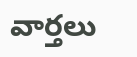వార్తలు